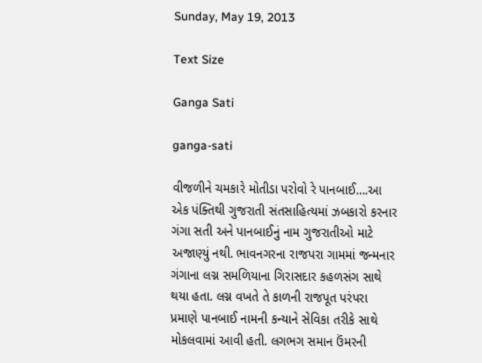Sunday, May 19, 2013

Text Size

Ganga Sati

ganga-sati

વીજળીને ચમકારે મોતીડા પરોવો રે પાનબાઈ….આ એક પંક્તિથી ગુજરાતી સંતસાહિત્યમાં ઝબકારો કરનાર ગંગા સતી અને પાનબાઈનું નામ ગુજરાતીઓ માટે અજાણ્યું નથી. ભાવનગરના રાજપરા ગામમાં જન્મનાર ગંગાના લગ્ન સમળિયાના ગિરાસદાર કહળસંગ સાથે થયા હતા. લગ્ન વખતે તે કાળની રાજપૂત પરંપરા પ્રમાણે પાનબાઈ નામની કન્યાને સેવિકા તરીકે સાથે મોકલવામાં આવી હતી. લગભગ સમાન ઉંમરની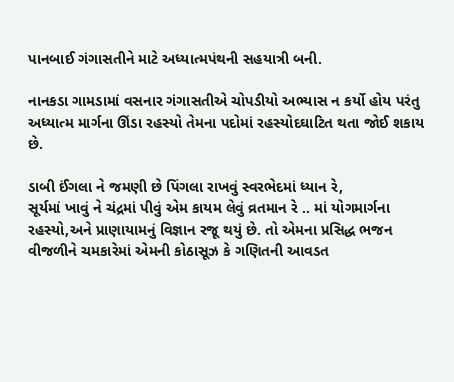પાનબાઈ ગંગાસતીને માટે અધ્યાત્મપંથની સહયાત્રી બની.

નાનકડા ગામડામાં વસનાર ગંગાસતીએ ચોપડીયો અભ્યાસ ન કર્યો હોય પરંતુ અધ્યાત્મ માર્ગના ઊંડા રહસ્યો તેમના પદોમાં રહસ્યોદઘાટિત થતા જોઈ શકાય છે.

ડાબી ઈંગલા ને જમણી છે પિંગલા રાખવું સ્વરભેદમાં ધ્યાન રે,
સૂર્યમાં ખાવું ને ચંદ્રમાં પીવું એમ કાયમ લેવું વ્રતમાન રે .. માં યોગમાર્ગના રહસ્યો,અને પ્રાણાયામનું વિજ્ઞાન રજૂ થયું છે. તો એમના પ્રસિદ્ધ ભજન વીજળીને ચમકારેમાં એમની કોઠાસૂઝ કે ગણિતની આવડત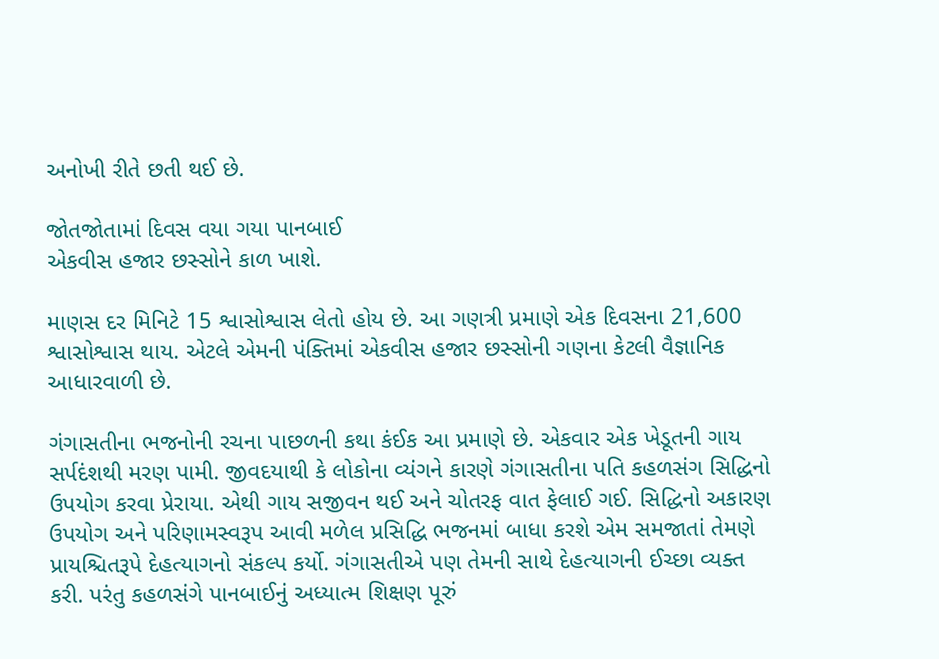અનોખી રીતે છતી થઈ છે.

જોતજોતામાં દિવસ વયા ગયા પાનબાઈ
એકવીસ હજાર છસ્સોને કાળ ખાશે.

માણસ દર મિનિટે 15 શ્વાસોશ્વાસ લેતો હોય છે. આ ગણત્રી પ્રમાણે એક દિવસના 21,600 શ્વાસોશ્વાસ થાય. એટલે એમની પંક્તિમાં એકવીસ હજાર છસ્સોની ગણના કેટલી વૈજ્ઞાનિક આધારવાળી છે.

ગંગાસતીના ભજનોની રચના પાછળની કથા કંઈક આ પ્રમાણે છે. એકવાર એક ખેડૂતની ગાય સર્પદંશથી મરણ પામી. જીવદયાથી કે લોકોના વ્યંગને કારણે ગંગાસતીના પતિ કહળસંગ સિદ્ધિનો ઉપયોગ કરવા પ્રેરાયા. એથી ગાય સજીવન થઈ અને ચોતરફ વાત ફેલાઈ ગઈ. સિદ્ધિનો અકારણ ઉપયોગ અને પરિણામસ્વરૂપ આવી મળેલ પ્રસિદ્ધિ ભજનમાં બાધા કરશે એમ સમજાતાં તેમણે પ્રાયશ્ચિતરૂપે દેહત્યાગનો સંકલ્પ કર્યો. ગંગાસતીએ પણ તેમની સાથે દેહત્યાગની ઈચ્છા વ્યક્ત કરી. પરંતુ કહળસંગે પાનબાઈનું અધ્યાત્મ શિક્ષણ પૂરું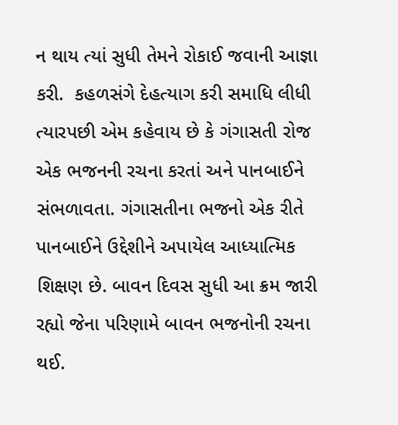ન થાય ત્યાં સુધી તેમને રોકાઈ જવાની આજ્ઞા કરી.  કહળસંગે દેહત્યાગ કરી સમાધિ લીધી ત્યારપછી એમ કહેવાય છે કે ગંગાસતી રોજ એક ભજનની રચના કરતાં અને પાનબાઈને સંભળાવતા. ગંગાસતીના ભજનો એક રીતે પાનબાઈને ઉદ્દેશીને અપાયેલ આધ્યાત્મિક શિક્ષણ છે. બાવન દિવસ સુધી આ ક્રમ જારી રહ્યો જેના પરિણામે બાવન ભજનોની રચના થઈ.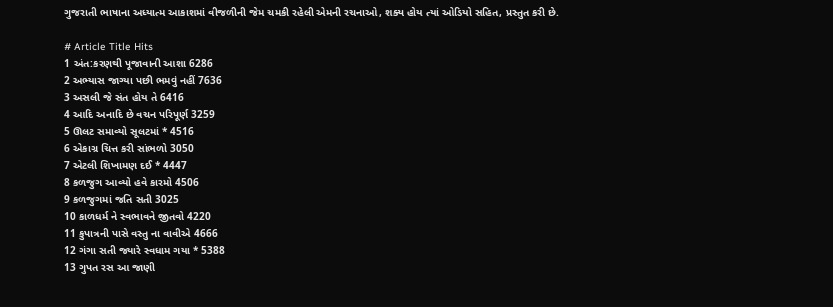ગુજરાતી ભાષાના અધ્યાત્મ આકાશમાં વીજળીની જેમ ચમકી રહેલી એમની રચનાઓ, શક્ય હોય ત્યાં ઓડિયો સહિત, પ્રસ્તુત કરી છે.

# Article Title Hits
1 અંત:કરણથી પૂજાવાની આશા 6286
2 અભ્યાસ જાગ્યા પછી ભમવું નહીં 7636
3 અસલી જે સંત હોય તે 6416
4 આદિ અનાદિ છે વચન પરિપૂર્ણ 3259
5 ઊલટ સમાવ્યો સૂલટમાં * 4516
6 એકાગ્ર ચિત્ત કરી સાંભળો 3050
7 એટલી શિખામણ દઈ * 4447
8 કળજુગ આવ્યો હવે કારમો 4506
9 કળજુગમાં જતિ સતી 3025
10 કાળધર્મ ને સ્વભાવને જીતવો 4220
11 કુપાત્રની પાસે વસ્તુ ના વાવીએ 4666
12 ગંગા સતી જ્યારે સ્વધામ ગયા * 5388
13 ગુપત રસ આ જાણી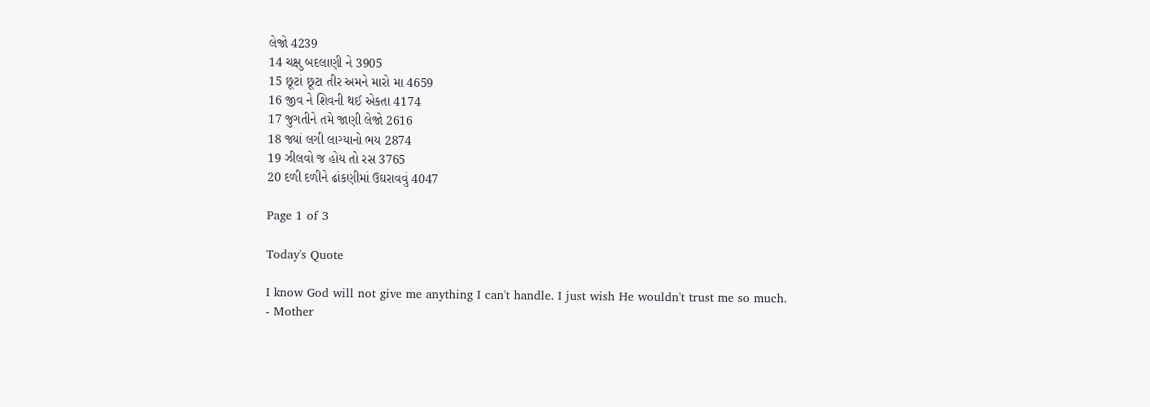લેજો 4239
14 ચક્ષુ બદલાણી ને 3905
15 છૂટાં છૂટા તીર અમને મારો મા 4659
16 જીવ ને શિવની થઈ એકતા 4174
17 જુગતીને તમે જાણી લેજો 2616
18 જ્યાં લગી લાગ્યાનો ભય 2874
19 ઝીલવો જ હોય તો રસ 3765
20 દળી દળીને ઢાંકણીમાં ઉઘરાવવું 4047

Page 1 of 3

Today's Quote

I know God will not give me anything I can't handle. I just wish He wouldn't trust me so much.
- Mother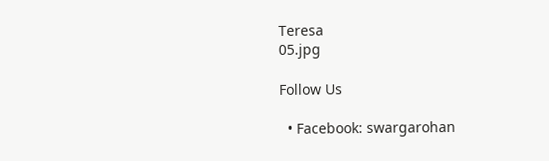Teresa
05.jpg

Follow Us

  • Facebook: swargarohan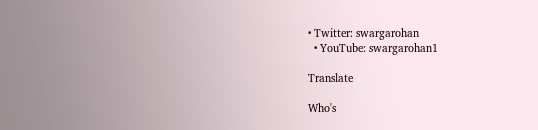• Twitter: swargarohan
  • YouTube: swargarohan1

Translate

Who's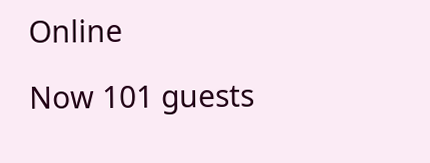Online

Now 101 guests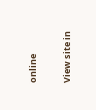online

View site in